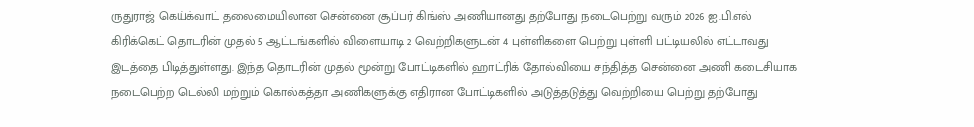ருதுராஜ் கெய்க்வாட் தலைமையிலான சென்னை சூப்பர் கிங்ஸ் அணியானது தற்போது நடைபெற்று வரும் 2026 ஐ.பி.எல் கிரிக்கெட் தொடரின் முதல் 5 ஆட்டங்களில் விளையாடி 2 வெற்றிகளுடன் 4 புள்ளிகளை பெற்று புள்ளி பட்டியலில் எட்டாவது இடத்தை பிடித்துள்ளது. இந்த தொடரின் முதல் மூன்று போட்டிகளில் ஹாட்ரிக் தோல்வியை சந்தித்த சென்னை அணி கடைசியாக நடைபெற்ற டெல்லி மற்றும் கொல்கத்தா அணிகளுக்கு எதிரான போட்டிகளில் அடுத்தடுத்து வெற்றியை பெற்று தற்போது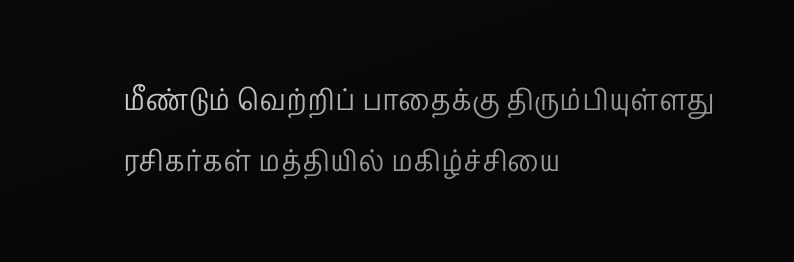மீண்டும் வெற்றிப் பாதைக்கு திரும்பியுள்ளது ரசிகர்கள் மத்தியில் மகிழ்ச்சியை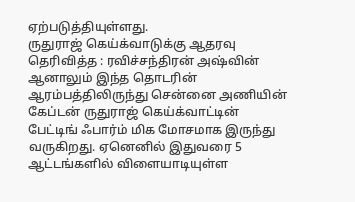ஏற்படுத்தியுள்ளது.
ருதுராஜ் கெய்க்வாடுக்கு ஆதரவு தெரிவித்த : ரவிச்சந்திரன் அஷ்வின்
ஆனாலும் இந்த தொடரின் ஆரம்பத்திலிருந்து சென்னை அணியின் கேப்டன் ருதுராஜ் கெய்க்வாட்டின் பேட்டிங் ஃபார்ம் மிக மோசமாக இருந்து வருகிறது. ஏனெனில் இதுவரை 5 ஆட்டங்களில் விளையாடியுள்ள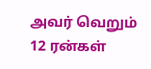அவர் வெறும் 12 ரன்கள்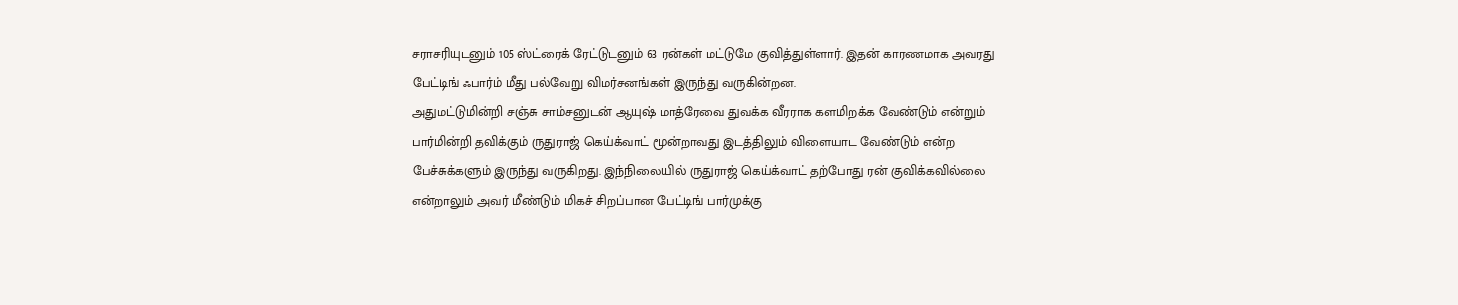சராசரியுடனும் 105 ஸ்ட்ரைக் ரேட்டுடனும் 63 ரன்கள் மட்டுமே குவித்துள்ளார். இதன் காரணமாக அவரது பேட்டிங் ஃபார்ம் மீது பல்வேறு விமர்சனங்கள் இருந்து வருகின்றன.
அதுமட்டுமின்றி சஞ்சு சாம்சனுடன் ஆயுஷ் மாத்ரேவை துவக்க வீரராக களமிறக்க வேண்டும் என்றும் பார்மின்றி தவிக்கும் ருதுராஜ் கெய்க்வாட் மூன்றாவது இடத்திலும் விளையாட வேண்டும் என்ற பேச்சுக்களும் இருந்து வருகிறது. இந்நிலையில் ருதுராஜ் கெய்க்வாட் தற்போது ரன் குவிக்கவில்லை என்றாலும் அவர் மீண்டும் மிகச் சிறப்பான பேட்டிங் பார்முக்கு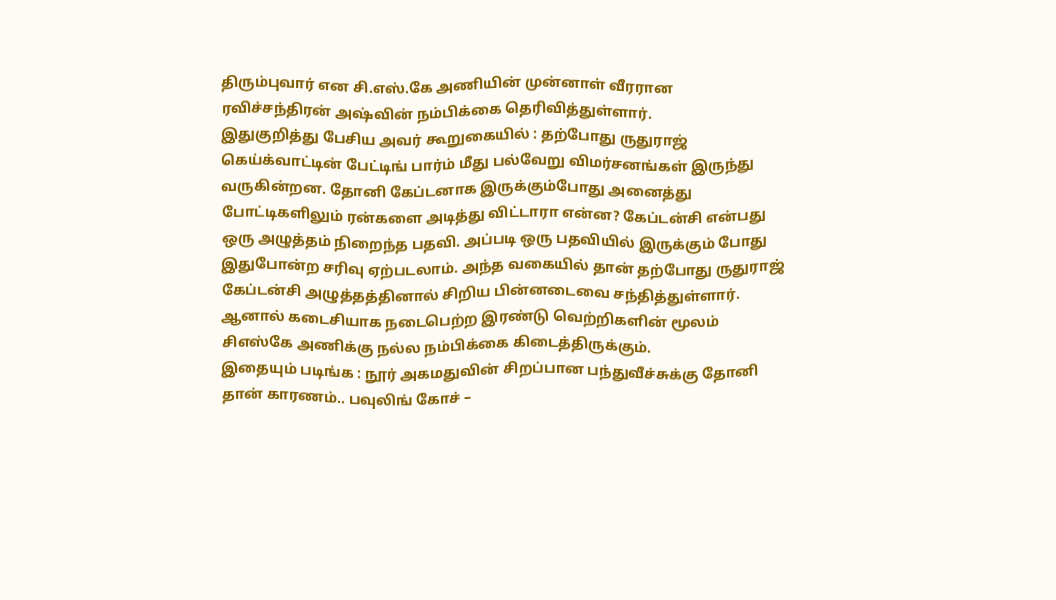திரும்புவார் என சி.எஸ்.கே அணியின் முன்னாள் வீரரான ரவிச்சந்திரன் அஷ்வின் நம்பிக்கை தெரிவித்துள்ளார்.
இதுகுறித்து பேசிய அவர் கூறுகையில் : தற்போது ருதுராஜ் கெய்க்வாட்டின் பேட்டிங் பார்ம் மீது பல்வேறு விமர்சனங்கள் இருந்து வருகின்றன. தோனி கேப்டனாக இருக்கும்போது அனைத்து போட்டிகளிலும் ரன்களை அடித்து விட்டாரா என்ன? கேப்டன்சி என்பது ஒரு அழுத்தம் நிறைந்த பதவி. அப்படி ஒரு பதவியில் இருக்கும் போது இதுபோன்ற சரிவு ஏற்படலாம். அந்த வகையில் தான் தற்போது ருதுராஜ் கேப்டன்சி அழுத்தத்தினால் சிறிய பின்னடைவை சந்தித்துள்ளார். ஆனால் கடைசியாக நடைபெற்ற இரண்டு வெற்றிகளின் மூலம் சிஎஸ்கே அணிக்கு நல்ல நம்பிக்கை கிடைத்திருக்கும்.
இதையும் படிங்க : நூர் அகமதுவின் சிறப்பான பந்துவீச்சுக்கு தோனி தான் காரணம்.. பவுலிங் கோச் –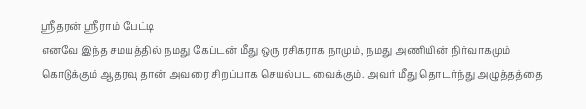ஸ்ரீதரன் ஸ்ரீராம் பேட்டி
எனவே இந்த சமயத்தில் நமது கேப்டன் மீது ஒரு ரசிகராக நாமும், நமது அணியின் நிர்வாகமும் கொடுக்கும் ஆதரவு தான் அவரை சிறப்பாக செயல்பட வைக்கும். அவர் மீது தொடர்ந்து அழுத்தத்தை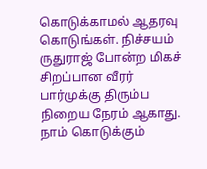கொடுக்காமல் ஆதரவு கொடுங்கள். நிச்சயம் ருதுராஜ் போன்ற மிகச் சிறப்பான வீரர் பார்முக்கு திரும்ப நிறைய நேரம் ஆகாது. நாம் கொடுக்கும்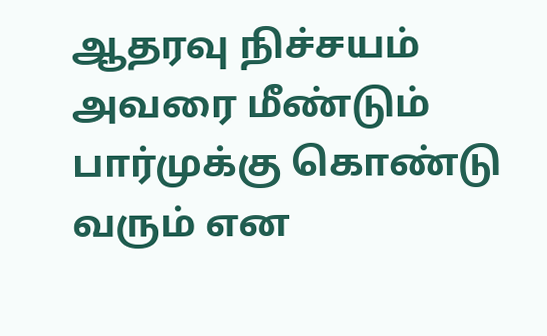ஆதரவு நிச்சயம் அவரை மீண்டும் பார்முக்கு கொண்டு வரும் என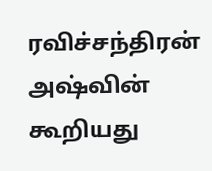ரவிச்சந்திரன் அஷ்வின் கூறியது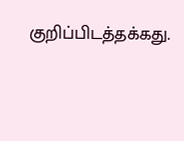குறிப்பிடத்தக்கது.